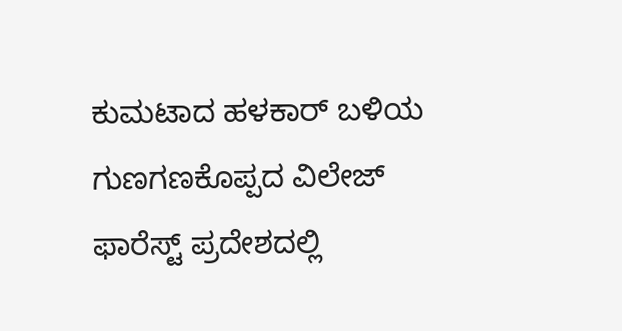ಕುಮಟಾದ ಹಳಕಾರ್ ಬಳಿಯ ಗುಣಗಣಕೊಪ್ಪದ ವಿಲೇಜ್ ಫಾರೆಸ್ಟ್ ಪ್ರದೇಶದಲ್ಲಿ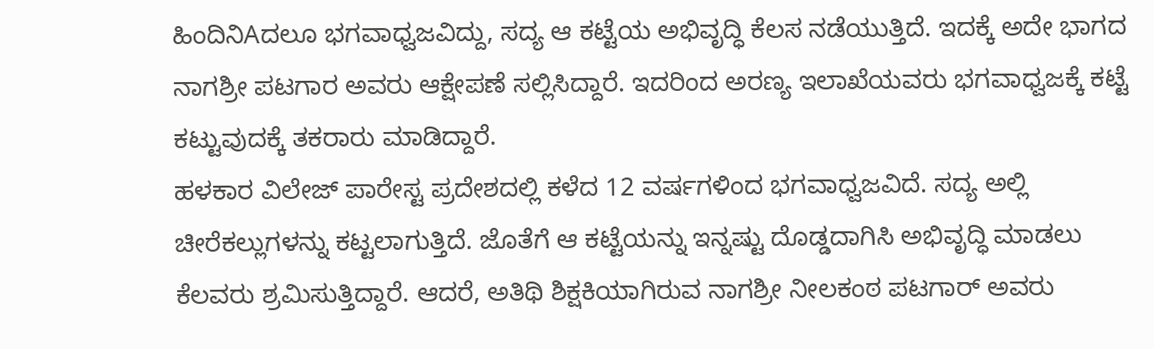ಹಿಂದಿನಿAದಲೂ ಭಗವಾಧ್ವಜವಿದ್ದು, ಸದ್ಯ ಆ ಕಟ್ಟೆಯ ಅಭಿವೃದ್ಧಿ ಕೆಲಸ ನಡೆಯುತ್ತಿದೆ. ಇದಕ್ಕೆ ಅದೇ ಭಾಗದ ನಾಗಶ್ರೀ ಪಟಗಾರ ಅವರು ಆಕ್ಷೇಪಣೆ ಸಲ್ಲಿಸಿದ್ದಾರೆ. ಇದರಿಂದ ಅರಣ್ಯ ಇಲಾಖೆಯವರು ಭಗವಾಧ್ವಜಕ್ಕೆ ಕಟ್ಟೆ ಕಟ್ಟುವುದಕ್ಕೆ ತಕರಾರು ಮಾಡಿದ್ದಾರೆ.
ಹಳಕಾರ ವಿಲೇಜ್ ಪಾರೇಸ್ಟ ಪ್ರದೇಶದಲ್ಲಿ ಕಳೆದ 12 ವರ್ಷಗಳಿಂದ ಭಗವಾಧ್ವಜವಿದೆ. ಸದ್ಯ ಅಲ್ಲಿ ಚೀರೆಕಲ್ಲುಗಳನ್ನು ಕಟ್ಟಲಾಗುತ್ತಿದೆ. ಜೊತೆಗೆ ಆ ಕಟ್ಟೆಯನ್ನು ಇನ್ನಷ್ಟು ದೊಡ್ಡದಾಗಿಸಿ ಅಭಿವೃದ್ಧಿ ಮಾಡಲು ಕೆಲವರು ಶ್ರಮಿಸುತ್ತಿದ್ದಾರೆ. ಆದರೆ, ಅತಿಥಿ ಶಿಕ್ಷಕಿಯಾಗಿರುವ ನಾಗಶ್ರೀ ನೀಲಕಂಠ ಪಟಗಾರ್ ಅವರು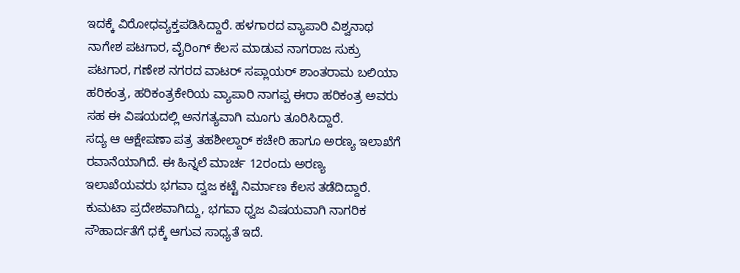ಇದಕ್ಕೆ ವಿರೋಧವ್ಯಕ್ತಪಡಿಸಿದ್ದಾರೆ. ಹಳಗಾರದ ವ್ಯಾಪಾರಿ ವಿಶ್ವನಾಥ ನಾಗೇಶ ಪಟಗಾರ, ವೈರಿಂಗ್ ಕೆಲಸ ಮಾಡುವ ನಾಗರಾಜ ಸುಕ್ರು ಪಟಗಾರ, ಗಣೇಶ ನಗರದ ವಾಟರ್ ಸಪ್ಲಾಯರ್ ಶಾಂತರಾಮ ಬಲಿಯಾ ಹರಿಕಂತ್ರ, ಹರಿಕಂತ್ರಕೇರಿಯ ವ್ಯಾಪಾರಿ ನಾಗಪ್ಪ ಈರಾ ಹರಿಕಂತ್ರ ಅವರು ಸಹ ಈ ವಿಷಯದಲ್ಲಿ ಅನಗತ್ಯವಾಗಿ ಮೂಗು ತೂರಿಸಿದ್ದಾರೆ.
ಸದ್ಯ ಆ ಆಕ್ಷೇಪಣಾ ಪತ್ರ ತಹಶೀಲ್ದಾರ್ ಕಚೇರಿ ಹಾಗೂ ಅರಣ್ಯ ಇಲಾಖೆಗೆ ರವಾನೆಯಾಗಿದೆ. ಈ ಹಿನ್ನಲೆ ಮಾರ್ಚ 12ರಂದು ಅರಣ್ಯ ಇಲಾಖೆಯವರು ಭಗವಾ ದ್ವಜ ಕಟ್ಟೆ ನಿರ್ಮಾಣ ಕೆಲಸ ತಡೆದಿದ್ದಾರೆ. ಕುಮಟಾ ಪ್ರದೇಶವಾಗಿದ್ದು, ಭಗವಾ ಧ್ವಜ ವಿಷಯವಾಗಿ ನಾಗರಿಕ ಸೌಹಾರ್ದತೆಗೆ ಧಕ್ಕೆ ಆಗುವ ಸಾಧ್ಯತೆ ಇದೆ.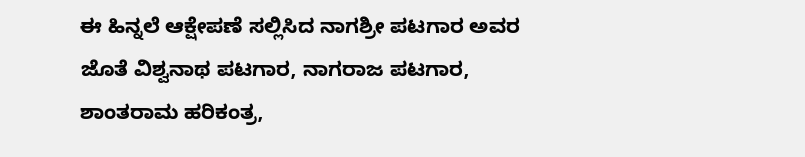ಈ ಹಿನ್ನಲೆ ಆಕ್ಷೇಪಣೆ ಸಲ್ಲಿಸಿದ ನಾಗಶ್ರೀ ಪಟಗಾರ ಅವರ ಜೊತೆ ವಿಶ್ವನಾಥ ಪಟಗಾರ, ನಾಗರಾಜ ಪಟಗಾರ, ಶಾಂತರಾಮ ಹರಿಕಂತ್ರ,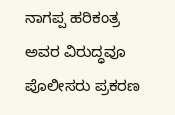ನಾಗಪ್ಪ ಹರಿಕಂತ್ರ ಅವರ ವಿರುದ್ಧವೂ ಪೊಲೀಸರು ಪ್ರಕರಣ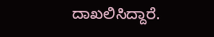ದಾಖಲಿಸಿದ್ದಾರೆ.